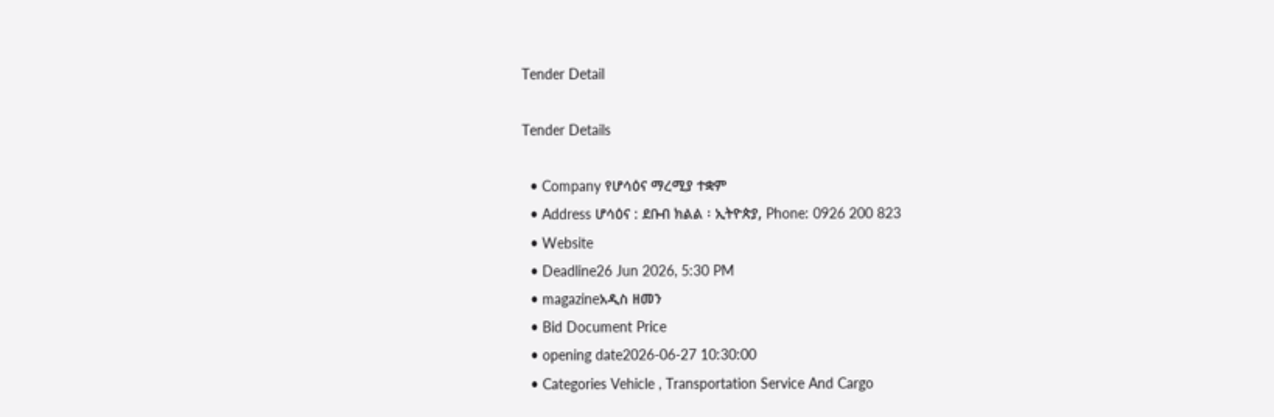Tender Detail

Tender Details

  • Company የሆሳዕና ማረሚያ ተቋም
  • Address ሆሳዕና : ደቡብ ክልል ፡ ኢትዮጵያ, Phone: 0926 200 823
  • Website
  • Deadline26 Jun 2026, 5:30 PM
  • magazineአዲስ ዘመን
  • Bid Document Price
  • opening date2026-06-27 10:30:00
  • Categories Vehicle , Transportation Service And Cargo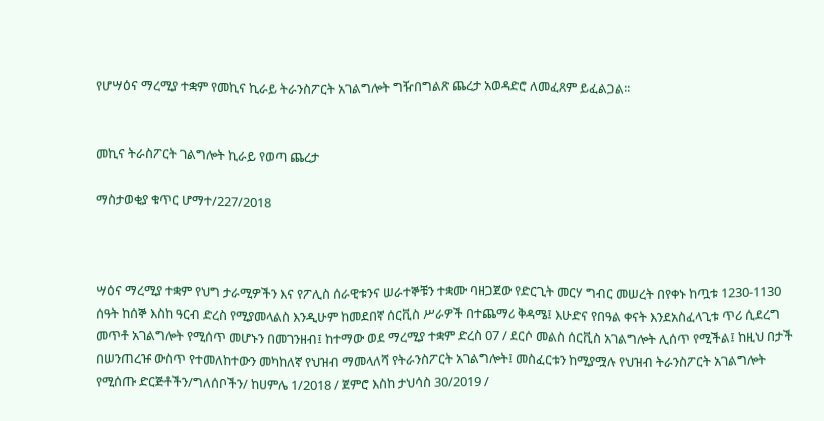የሆሣዕና ማረሚያ ተቋም የመኪና ኪራይ ትራንስፖርት አገልግሎት ግዥበግልጽ ጨረታ አወዳድሮ ለመፈጸም ይፈልጋል፡፡


መኪና ትራስፖርት ገልግሎት ኪራይ የወጣ ጨረታ

ማስታወቂያ ቁጥር ሆማተ/227/2018



ሣዕና ማረሚያ ተቋም የህግ ታራሚዎችን እና የፖሊስ ሰራዊቱንና ሠራተኞቹን ተቋሙ ባዘጋጀው የድርጊት መርሃ ግብር መሠረት በየቀኑ ከጧቱ 1230-1130 ሰዓት ከሰኞ እስከ ዓርብ ድረስ የሚያመላልስ እንዲሁም ከመደበኛ ሰርቪስ ሥራዎች በተጨማሪ ቅዳሜ፤ እሁድና የበዓል ቀናት እንደአስፈላጊቱ ጥሪ ሲደረግ መጥቶ አገልግሎት የሚሰጥ መሆኑን በመገንዘብ፤ ከተማው ወደ ማረሚያ ተቋም ድረስ 07 / ደርሶ መልስ ሰርቪስ አገልግሎት ሊሰጥ የሚችል፤ ከዚህ በታች በሠንጠረዡ ውስጥ የተመለከተውን መካከለኛ የህዝብ ማመላለሻ የትራንስፖርት አገልግሎት፤ መስፈርቱን ከሚያሟሉ የህዝብ ትራንስፖርት አገልግሎት የሚሰጡ ድርጅቶችን/ግለሰቦችን/ ከሀምሌ 1/2018 / ጀምሮ እስከ ታህሳስ 30/2019 /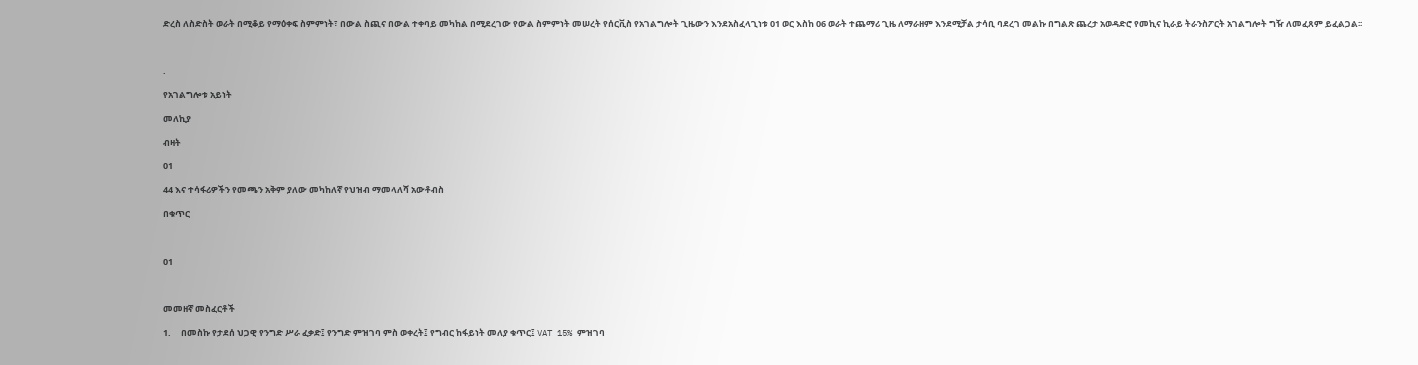ድረስ ለስድስት ወራት በሚቆይ የማዕቀፍ ስምምነት፣ በውል ስጪና በውል ተቀባይ መካከል በሚደረገው የውል ስምምነት መሠረት የሰርቪስ የአገልግሎት ጊዜውን እንደአስፈላጊነቱ 01 ወር እስከ 06 ወራት ተጨማሪ ጊዜ ለማራዘም እንደሚቻል ታሳቢ ባደረገ መልኩ በግልጽ ጨረታ አወዳድሮ የመኪና ኪራይ ትራንስፖርት አገልግሎት ግዥ ለመፈጸም ይፈልጋል፡፡



.

የአገልግሎቱ አይነት

መለኪያ

ብዛት

01

44 እና ተሳፋሪዎችን የመጫን አቅም ያለው መካከለኛ የህዝብ ማመላለሻ አውቶብስ

በቁጥር



01



መመዘኛ መስፈርቶች

1.     በመስኩ የታደሰ ህጋዊ የንግድ ሥራ ፈቃድ፤ የንግድ ምዝገባ ምስ ወቀረት፤ የግብር ከፋይነት መለያ ቁጥር፤ VAT 15% ምዝገባ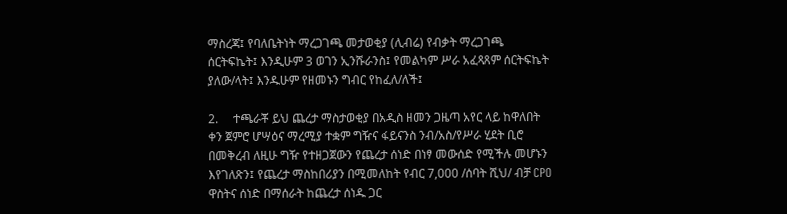ማስረጃ፤ የባለቤትነት ማረጋገጫ መታወቂያ (ሊብሬ) የብቃት ማረጋገጫ ሰርትፍኬት፤ እንዲሁም 3 ወገን ኢንሹራንስ፤ የመልካም ሥራ አፈጻጸም ሰርትፍኬት ያለው/ላት፤ እንዱሁም የዘመኑን ግብር የከፈለ/ለች፤

2.     ተጫራቾ ይህ ጨረታ ማስታወቂያ በአዲስ ዘመን ጋዜጣ አየር ላይ ከዋለበት ቀን ጀምሮ ሆሣዕና ማረሚያ ተቋም ግዥና ፋይናንስ ንብ/አስ/የሥራ ሂደት ቢሮ በመቅረብ ለዚሁ ግዥ የተዘጋጀውን የጨረታ ሰነድ በነፃ መውሰድ የሚችሉ መሆኑን እየገለጽን፤ የጨረታ ማስከበሪያን በሚመለከት የብር 7,000 /ሰባት ሺህ/ ብቻ CPO ዋስትና ሰነድ በማሰራት ከጨረታ ሰነዱ ጋር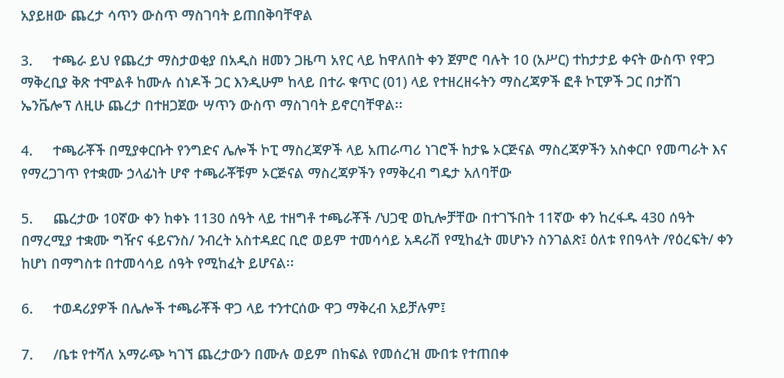አያይዘው ጨረታ ሳጥን ውስጥ ማስገባት ይጠበቅባቸዋል

3.     ተጫራ ይህ የጨረታ ማስታወቂያ በአዲስ ዘመን ጋዜጣ አየር ላይ ከዋለበት ቀን ጀምሮ ባሉት 10 (አሥር) ተከታታይ ቀናት ውስጥ የዋጋ ማቅረቢያ ቅጽ ተሞልቶ ከሙሉ ሰነዶች ጋር እንዲሁም ከላይ በተራ ቁጥር (01) ላይ የተዘረዘሩትን ማስረጃዎች ፎቶ ኮፒዎች ጋር በታሸገ ኤንቬሎፕ ለዚሁ ጨረታ በተዘጋጀው ሣጥን ውስጥ ማስገባት ይኖርባቸዋል፡፡

4.     ተጫራቾች በሚያቀርቡት የንግድና ሌሎች ኮፒ ማስረጃዎች ላይ አጠራጣሪ ነገሮች ከታዬ ኦርጅናል ማስረጃዎችን አስቀርቦ የመጣራት እና የማረጋገጥ የተቋሙ ኃላፊነት ሆኖ ተጫራቾቹም ኦርጅናል ማስረጃዎችን የማቅረብ ግዴታ አለባቸው

5.     ጨረታው 10ኛው ቀን ከቀኑ 1130 ሰዓት ላይ ተዘግቶ ተጫራቾች /ህጋዊ ወኪሎቻቸው በተገኙበት 11ኛው ቀን ከረፋዱ 430 ሰዓት በማረሚያ ተቋሙ ግዥና ፋይናንስ/ ንብረት አስተዳደር ቢሮ ወይም ተመሳሳይ አዳራሽ የሚከፈት መሆኑን ስንገልጽ፤ ዕለቱ የበዓላት /የዕረፍት/ ቀን ከሆነ በማግስቱ በተመሳሳይ ሰዓት የሚከፈት ይሆናል፡፡

6.     ተወዳሪያዎች በሌሎች ተጫራቾች ዋጋ ላይ ተንተርሰው ዋጋ ማቅረብ አይቻሉም፤

7.     /ቤቱ የተሻለ አማራጭ ካገኘ ጨረታውን በሙሉ ወይም በከፍል የመሰረዝ ሙበቱ የተጠበቀ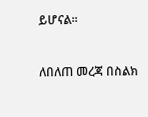ይሆናል፡፡



ለበለጠ መረጃ በስልክ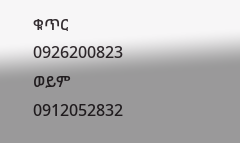ቁጥር 0926200823 ወይም 0912052832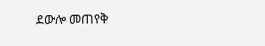ደውሎ መጠየቅ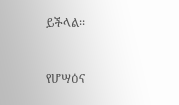ይችላል፡፡



የሆሣዕና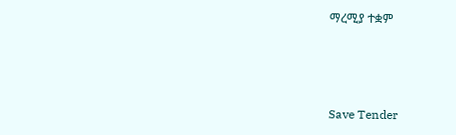ማረሚያ ተቋም



Save Tender